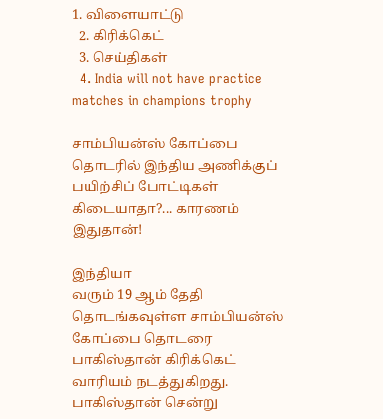1. விளையாட்டு
  2. கிரிக்கெட்
  3. செய்திகள்
  4. India will not have practice matches in champions trophy

சாம்பியன்ஸ் கோப்பை தொடரில் இந்திய அணிக்குப் பயிற்சிப் போட்டிகள் கிடையாதா?... காரணம் இதுதான்!

இந்தியா
வரும் 19 ஆம் தேதி தொடங்கவுள்ள சாம்பியன்ஸ் கோப்பை தொடரை பாகிஸ்தான் கிரிக்கெட் வாரியம் நடத்துகிறது. பாகிஸ்தான் சென்று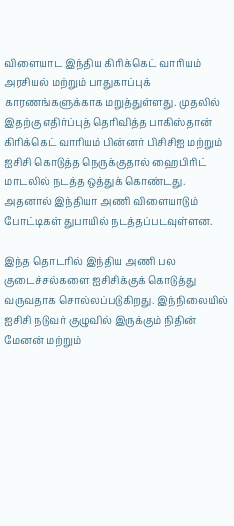விளையாட இந்திய கிரிக்கெட் வாரியம் அரசியல் மற்றும் பாதுகாப்புக் காரணங்களுக்காக மறுத்துள்ளது. முதலில் இதற்கு எதிர்ப்புத் தெரிவித்த பாகிஸ்தான் கிரிக்கெட் வாரியம் பின்னர் பிசிசிஐ மற்றும் ஐசிசி கொடுத்த நெருக்குதால் ஹைபிரிட் மாடலில் நடத்த ஒத்துக் கொண்டது. அதனால் இந்தியா அணி விளையாடும் போட்டிகள் துபாயில் நடத்தப்படவுள்ளன.

இந்த தொடரில் இந்திய அணி பல குடைச்சல்களை ஐசிசிக்குக் கொடுத்து வருவதாக சொல்லப்படுகிறது. இந்நிலையில் ஐசிசி நடுவர் குழுவில் இருக்கும் நிதின் மேனன் மற்றும்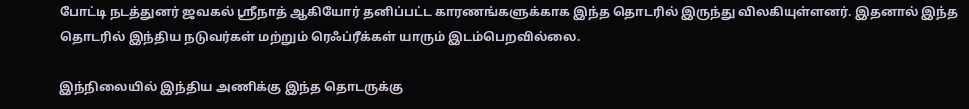போட்டி நடத்துனர் ஜவகல் ஸ்ரீநாத் ஆகியோர் தனிப்பட்ட காரணங்களுக்காக இந்த தொடரில் இருந்து விலகியுள்ளனர். இதனால் இந்த தொடரில் இந்திய நடுவர்கள் மற்றும் ரெஃப்ரீக்கள் யாரும் இடம்பெறவில்லை.

இந்நிலையில் இந்திய அணிக்கு இந்த தொடருக்கு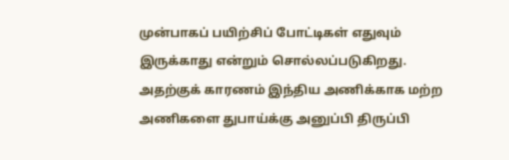முன்பாகப் பயிற்சிப் போட்டிகள் எதுவும் இருக்காது என்றும் சொல்லப்படுகிறது. அதற்குக் காரணம் இந்திய அணிக்காக மற்ற அணிகளை துபாய்க்கு அனுப்பி திருப்பி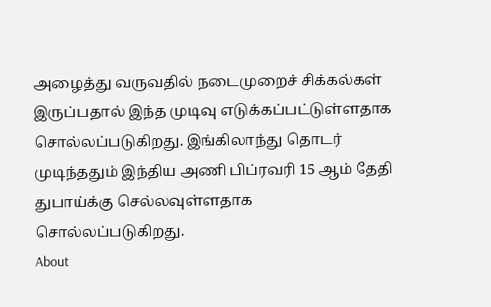அழைத்து வருவதில் நடைமுறைச் சிக்கல்கள் இருப்பதால் இந்த முடிவு எடுக்கப்பட்டுள்ளதாக சொல்லப்படுகிறது. இங்கிலாந்து தொடர் முடிந்ததும் இந்திய அணி பிப்ரவரி 15 ஆம் தேதி துபாய்க்கு செல்லவுள்ளதாக சொல்லப்படுகிறது.
About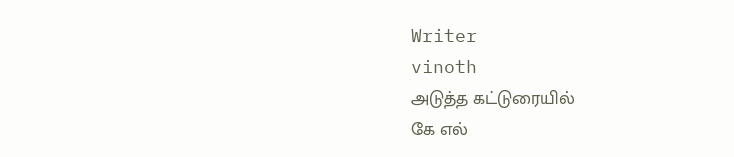Writer
vinoth
அடுத்த கட்டுரையில்
கே எல்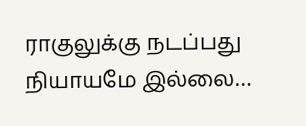ராகுலுக்கு நடப்பது நியாயமே இல்லை…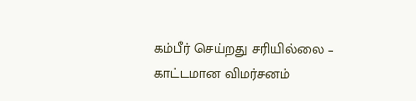கம்பீர் செய்றது சரியில்லை – காட்டமான விமர்சனம்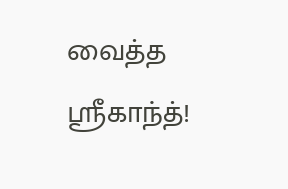வைத்த ஸ்ரீகாந்த்!